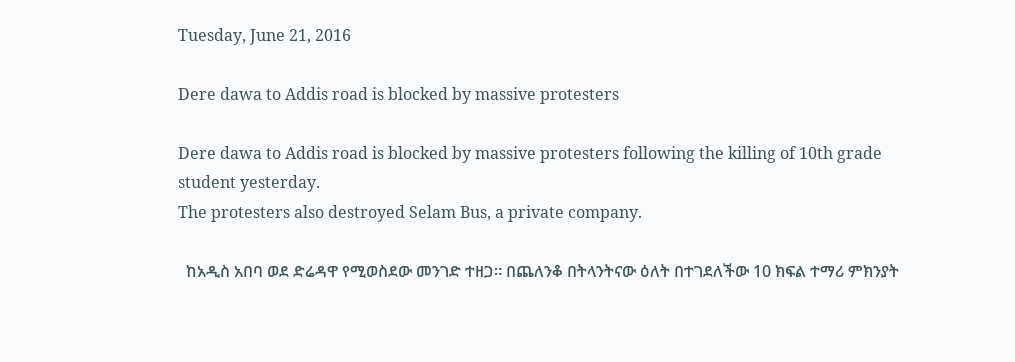Tuesday, June 21, 2016

Dere dawa to Addis road is blocked by massive protesters

Dere dawa to Addis road is blocked by massive protesters following the killing of 10th grade student yesterday.
The protesters also destroyed Selam Bus, a private company.

  ከአዲስ አበባ ወደ ድሬዳዋ የሚወስደው መንገድ ተዘጋ። በጨለንቆ በትላንትናው ዕለት በተገደለችው 10 ክፍል ተማሪ ምክንያት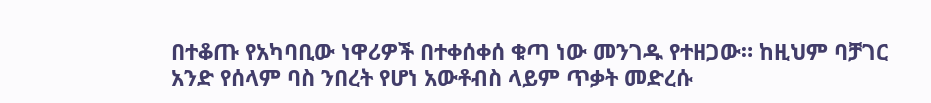በተቆጡ የአካባቢው ነዋሪዎች በተቀሰቀሰ ቁጣ ነው መንገዱ የተዘጋው። ከዚህም ባቻገር አንድ የሰላም ባስ ንበረት የሆነ አውቶብስ ላይም ጥቃት መድረሱ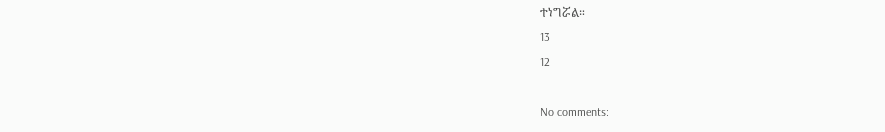ተነግሯል።
13
12

No comments: